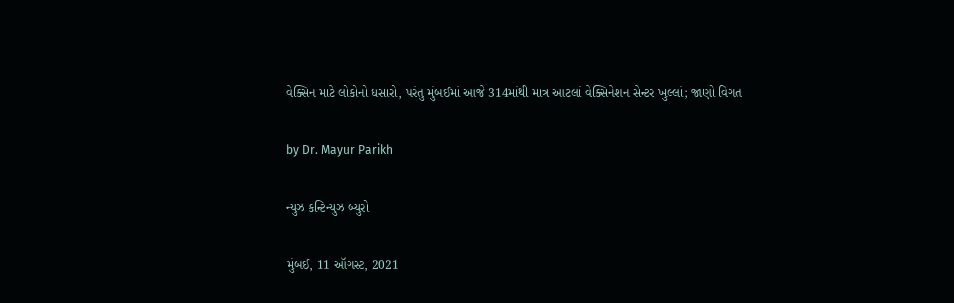વેક્સિન માટે લોકોનો ધસારો, પરંતુ મુંબઈમાં આજે 314માંથી માત્ર આટલાં વેક્સિનેશન સેન્ટર ખુલ્લાં; જાણો વિગત

by Dr. Mayur Parikh

ન્યુઝ કન્ટિન્યુઝ બ્યુરો

મુંબઈ, 11 ઑગસ્ટ, 2021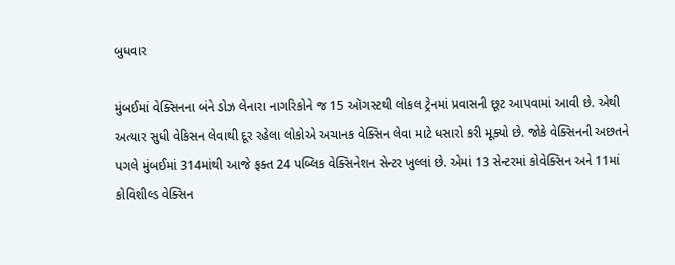બુધવાર

મુંબઈમાં વેક્સિનના બંને ડોઝ લેનારા નાગરિકોને જ 15 ઑગસ્ટથી લોકલ ટ્રેનમાં પ્રવાસની છૂટ આપવામાં આવી છે. એથી અત્યાર સુધી વેકિસન લેવાથી દૂર રહેલા લોકોએ અચાનક વેક્સિન લેવા માટે ધસારો કરી મૂક્યો છે. જોકે વેક્સિનની અછતને પગલે મુંબઈમાં 314માંથી આજે ફક્ત 24 પબ્લિક વેક્સિનેશન સેન્ટર ખુલ્લાં છે. એમાં 13 સેન્ટરમાં કોવેક્સિન અને 11માં કોવિશીલ્ડ વેક્સિન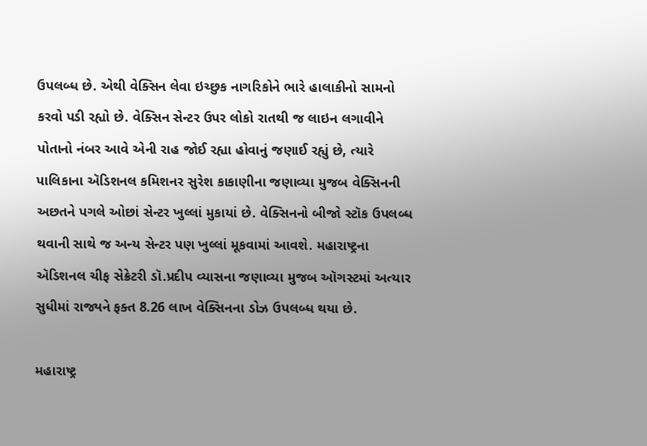ઉપલબ્ધ છે. એથી વેક્સિન લેવા ઇચ્છુક નાગરિકોને ભારે હાલાકીનો સામનો કરવો પડી રહ્યો છે. વેક્સિન સેન્ટર ઉપર લોકો રાતથી જ લાઇન લગાવીને પોતાનો નંબર આવે એની રાહ જોઈ રહ્યા હોવાનું જણાઈ રહ્યું છે, ત્યારે પાલિકાના ઍડિશનલ કમિશનર સુરેશ કાકાણીના જણાવ્યા મુજબ વેક્સિનની અછતને પગલે ઓછાં સેન્ટર ખુલ્લાં મુકાયાં છે. વેક્સિનનો બીજો સ્ટૉક ઉપલબ્ધ થવાની સાથે જ અન્ય સેન્ટર પણ ખુલ્લાં મૂકવામાં આવશે. મહારાષ્ટ્રના ઍડિશનલ ચીફ સેક્રેટરી ડૉ.પ્રદીપ વ્યાસના જણાવ્યા મુજબ ઑગસ્ટમાં અત્યાર સુધીમાં રાજ્યને ફક્ત 8.26 લાખ વેક્સિનના ડોઝ ઉપલબ્ધ થયા છે.

મહારાષ્ટ્ર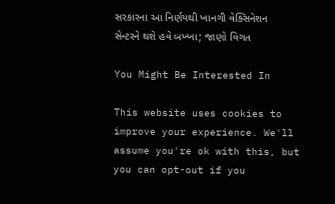સરકારના આ નિર્ણયથી ખાનગી વેક્સિનેશન સેન્ટરને થશે હવે બખ્ખા; જાણો વિગત

You Might Be Interested In

This website uses cookies to improve your experience. We'll assume you're ok with this, but you can opt-out if you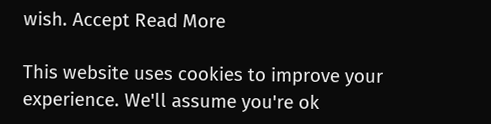wish. Accept Read More

This website uses cookies to improve your experience. We'll assume you're ok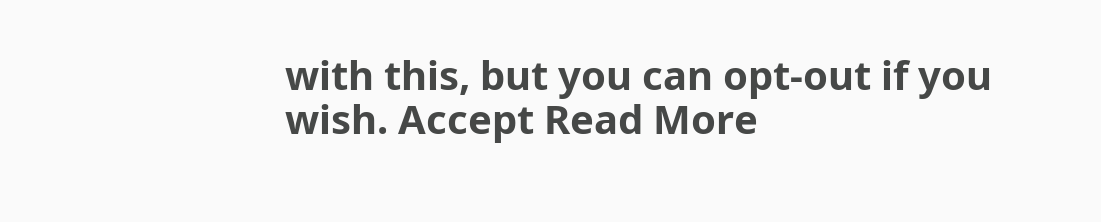with this, but you can opt-out if you wish. Accept Read More